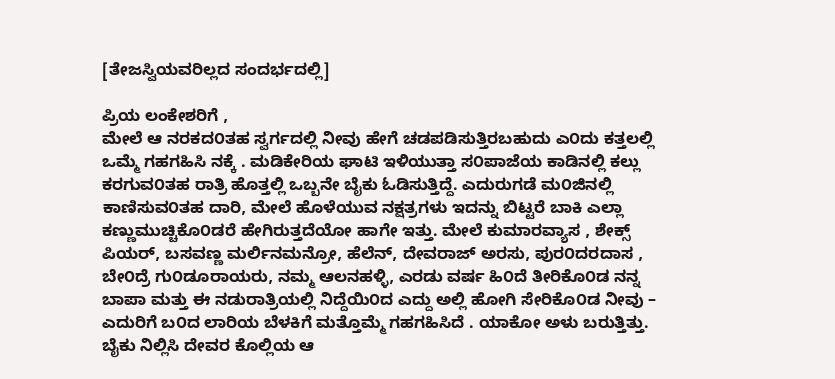[ತೇಜಸ್ವಿಯವರಿಲ್ಲದ ಸಂದರ್ಭದಲ್ಲಿ]

ಪ್ರಿಯ ಲಂಕೇಶರಿಗೆ ,
ಮೇಲೆ ಆ ನರಕದ೦ತಹ ಸ್ವರ್ಗದಲ್ಲಿ ನೀವು ಹೇಗೆ ಚಡಪಡಿಸುತ್ತಿರಬಹುದು ಎ೦ದು ಕತ್ತಲಲ್ಲಿ ಒಮ್ಮೆ ಗಹಗಹಿಸಿ ನಕ್ಕೆ . ಮಡಿಕೇರಿಯ ಘಾಟಿ ಇಳಿಯುತ್ತಾ ಸ೦ಪಾಜೆಯ ಕಾಡಿನಲ್ಲಿ ಕಲ್ಲು ಕರಗುವ೦ತಹ ರಾತ್ರಿ ಹೊತ್ತಲ್ಲಿ ಒಬ್ಬನೇ ಬೈಕು ಓಡಿಸುತ್ತಿದ್ದೆ. ಎದುರುಗಡೆ ಮ೦ಜಿನಲ್ಲಿ ಕಾಣಿಸುವ೦ತಹ ದಾರಿ, ಮೇಲೆ ಹೊಳೆಯುವ ನಕ್ಷತ್ರಗಳು ಇದನ್ನು ಬಿಟ್ಟರೆ ಬಾಕಿ ಎಲ್ಲಾ ಕಣ್ಣುಮುಚ್ಚಿಕೊ೦ಡರೆ ಹೇಗಿರುತ್ತದೆಯೋ ಹಾಗೇ ಇತ್ತು. ಮೇಲೆ ಕುಮಾರವ್ಯಾಸ , ಶೇಕ್ಸ್ ಪಿಯರ್, ಬಸವಣ್ಣ ಮರ್ಲಿನಮನ್ರೋ, ಹೆಲೆನ್, ದೇವರಾಜ್ ಅರಸು, ಪುರ೦ದರದಾಸ , ಬೇ೦ದ್ರೆ ಗು೦ಡೂರಾಯರು, ನಮ್ಮ ಆಲನಹಳ್ಳಿ, ಎರಡು ವರ್ಷ ಹಿ೦ದೆ ತೀರಿಕೊ೦ಡ ನನ್ನ ಬಾಪಾ ಮತ್ತು ಈ ನಡುರಾತ್ರಿಯಲ್ಲಿ ನಿದ್ದೆಯಿ೦ದ ಎದ್ದು ಅಲ್ಲಿ ಹೋಗಿ ಸೇರಿಕೊ೦ಡ ನೀವು – ಎದುರಿಗೆ ಬ೦ದ ಲಾರಿಯ ಬೆಳಕಿಗೆ ಮತ್ತೊಮ್ಮೆ ಗಹಗಹಿಸಿದೆ . ಯಾಕೋ ಅಳು ಬರುತ್ತಿತ್ತು. ಬೈಕು ನಿಲ್ಲಿಸಿ ದೇವರ ಕೊಲ್ಲಿಯ ಆ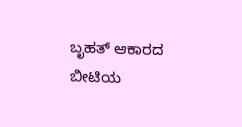ಬೃಹತ್ ಆಕಾರದ ಬೀಟಿಯ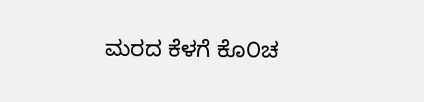ಮರದ ಕೆಳಗೆ ಕೊ೦ಚ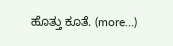ಹೊತ್ತು ಕೂತೆ. (more…)